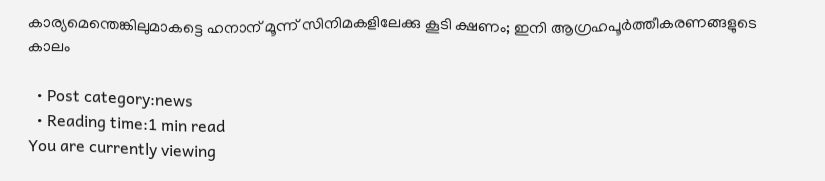കാര്യമെന്തെങ്കിലുമാകട്ടെ ഹനാന് മൂന്ന് സിനിമകളിലേക്കു കൂടി ക്ഷണം; ഇനി ആഗ്രഹപൂര്‍ത്തീകരണങ്ങളുടെ കാലം

  • Post category:news
  • Reading time:1 min read
You are currently viewing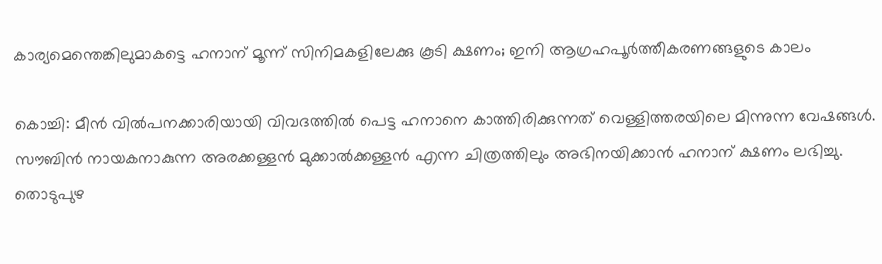കാര്യമെന്തെങ്കിലുമാകട്ടെ ഹനാന് മൂന്ന് സിനിമകളിലേക്കു കൂടി ക്ഷണം; ഇനി ആഗ്രഹപൂര്‍ത്തീകരണങ്ങളുടെ കാലം

കൊച്ചി: മീന്‍ വില്‍പനക്കാരിയായി വിവദത്തില്‍ പെട്ട ഹനാനെ കാത്തിരിക്കുന്നത് വെള്ളിത്തരയിലെ മിന്നുന്ന വേഷങ്ങള്‍.
സൗബിന്‍ നായകനാകുന്ന അരക്കള്ളന്‍ മുക്കാല്‍ക്കള്ളന്‍ എന്ന ചിത്രത്തിലും അഭിനയിക്കാന്‍ ഹനാന് ക്ഷണം ലഭിച്ചു. തൊടുപുഴ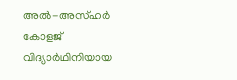അല്‍-അസ്ഹര്‍ കോളജ് വിദ്യാര്‍ഥിനിയായ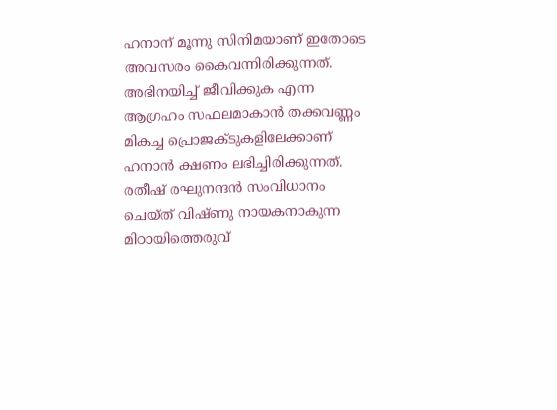ഹനാന് മൂന്നു സിനിമയാണ് ഇതോടെ അവസരം കൈവന്നിരിക്കുന്നത്. അഭിനയിച്ച് ജീവിക്കുക എന്ന ആഗ്രഹം സഫലമാകാന്‍ തക്കവണ്ണം മികച്ച പ്രൊജക്ടുകളിലേക്കാണ് ഹനാന്‍ ക്ഷണം ലഭിച്ചിരിക്കുന്നത്. രതീഷ് രഘുനന്ദന്‍ സംവിധാനം ചെയ്ത് വിഷ്ണു നായകനാകുന്ന മിഠായിത്തെരുവ്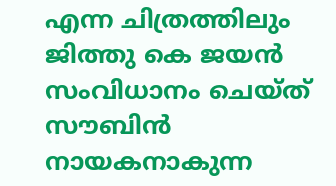എന്ന ചിത്രത്തിലും ജിത്തു കെ ജയന്‍ സംവിധാനം ചെയ്ത് സൗബിന്‍ നായകനാകുന്ന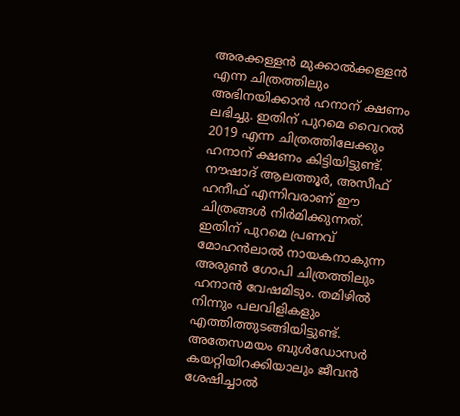അരക്കള്ളന്‍ മുക്കാല്‍ക്കള്ളന്‍ എന്ന ചിത്രത്തിലും അഭിനയിക്കാന്‍ ഹനാന് ക്ഷണം ലഭിച്ചു. ഇതിന് പുറമെ വൈറല്‍ 2019 എന്ന ചിത്രത്തിലേക്കും ഹനാന് ക്ഷണം കിട്ടിയിട്ടുണ്ട്. നൗഷാദ് ആലത്തൂര്‍, അസീഫ് ഹനീഫ് എന്നിവരാണ് ഈ ചിത്രങ്ങള്‍ നിര്‍മിക്കുന്നത്. ഇതിന് പുറമെ പ്രണവ് മോഹന്‍ലാല്‍ നായകനാകുന്ന അരുണ്‍ ഗോപി ചിത്രത്തിലും ഹനാന്‍ വേഷമിടും. തമിഴില്‍ നിന്നും പലവിളികളും എത്തിത്തുടങ്ങിയിട്ടുണ്ട്. അതേസമയം ബുള്‍ഡോസര്‍ കയറ്റിയിറക്കിയാലും ജീവന്‍ ശേഷിച്ചാല്‍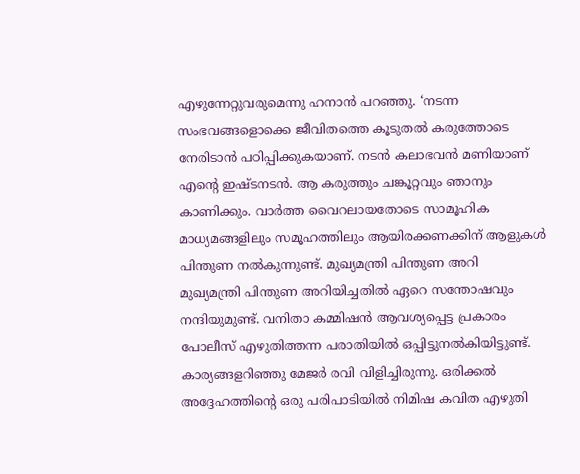എഴുന്നേറ്റുവരുമെന്നു ഹനാന്‍ പറഞ്ഞു. ‘നടന്ന സംഭവങ്ങളൊക്കെ ജീവിതത്തെ കൂടുതല്‍ കരുത്തോടെ നേരിടാന്‍ പഠിപ്പിക്കുകയാണ്. നടന്‍ കലാഭവന്‍ മണിയാണ് എന്റെ ഇഷ്ടനടന്‍. ആ കരുത്തും ചങ്കൂറ്റവും ഞാനും കാണിക്കും. വാര്‍ത്ത വൈറലായതോടെ സാമൂഹിക മാധ്യമങ്ങളിലും സമൂഹത്തിലും ആയിരക്കണക്കിന് ആളുകള്‍ പിന്തുണ നല്‍കുന്നുണ്ട്. മുഖ്യമന്ത്രി പിന്തുണ അറി
മുഖ്യമന്ത്രി പിന്തുണ അറിയിച്ചതില്‍ ഏറെ സന്തോഷവും നന്ദിയുമുണ്ട്. വനിതാ കമ്മിഷന്‍ ആവശ്യപ്പെട്ട പ്രകാരം പോലീസ് എഴുതിത്തന്ന പരാതിയില്‍ ഒപ്പിട്ടുനല്‍കിയിട്ടുണ്ട്. കാര്യങ്ങളറിഞ്ഞു മേജര്‍ രവി വിളിച്ചിരുന്നു. ഒരിക്കല്‍ അദ്ദേഹത്തിന്റെ ഒരു പരിപാടിയില്‍ നിമിഷ കവിത എഴുതി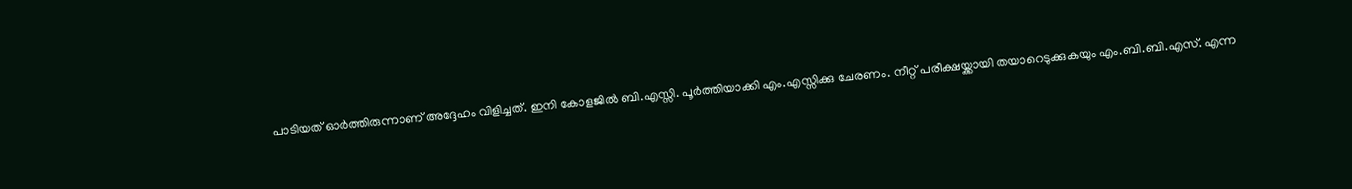പാടിയത് ഓര്‍ത്തിരുന്നാണ് അദ്ദേഹം വിളിച്ചത്. ഇനി കോളജില്‍ ബി.എസ്സി. പൂര്‍ത്തിയാക്കി എം.എസ്സിക്കു ചേരണം. നീറ്റ് പരീക്ഷയ്ക്കായി തയാറെടുക്കുകയും എം.ബി.ബി.എസ്. എന്ന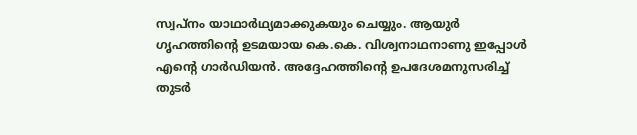സ്വപ്നം യാഥാര്‍ഥ്യമാക്കുകയും ചെയ്യും. ആയുര്‍ ഗൃഹത്തിന്റെ ഉടമയായ കെ.കെ. വിശ്വനാഥനാണു ഇപ്പോള്‍ എന്റെ ഗാര്‍ഡിയന്‍. അദ്ദേഹത്തിന്റെ ഉപദേശമനുസരിച്ച് തുടര്‍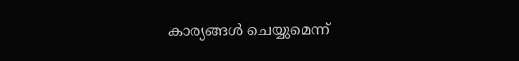കാര്യങ്ങള്‍ ചെയ്യുമെന്ന്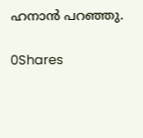ഹനാന്‍ പറഞ്ഞു.

0Shares